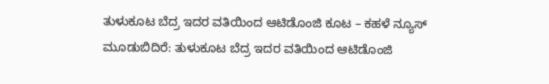ತುಳುಕೂಟ ಬೆದ್ರ ಇದರ ವತಿಯಿಂದ ಆಟಿಡೊಂಜಿ ಕೂಟ – ಕಹಳೆ ನ್ಯೂಸ್
ಮೂಡುಬಿದಿರೆ: ತುಳುಕೂಟ ಬೆದ್ರ ಇದರ ವತಿಯಿಂದ ಆಟಿಡೊಂಜಿ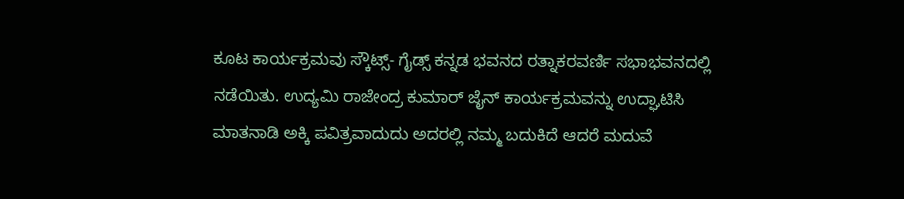ಕೂಟ ಕಾರ್ಯಕ್ರಮವು ಸ್ಕೌಟ್ಸ್- ಗೈಡ್ಸ್ ಕನ್ನಡ ಭವನದ ರತ್ನಾಕರವರ್ಣಿ ಸಭಾಭವನದಲ್ಲಿ ನಡೆಯಿತು. ಉದ್ಯಮಿ ರಾಜೇಂದ್ರ ಕುಮಾರ್ ಜೈನ್ ಕಾರ್ಯಕ್ರಮವನ್ನು ಉದ್ಘಾಟಿಸಿ ಮಾತನಾಡಿ ಅಕ್ಕಿ ಪವಿತ್ರವಾದುದು ಅದರಲ್ಲಿ ನಮ್ಮ ಬದುಕಿದೆ ಆದರೆ ಮದುವೆ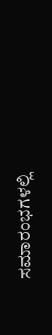ಸಮಾರಂಭಗಳಲ್ಲಿ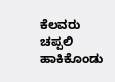ಕೆಲವರು ಚಪ್ಪಲಿ ಹಾಕಿಕೊಂಡು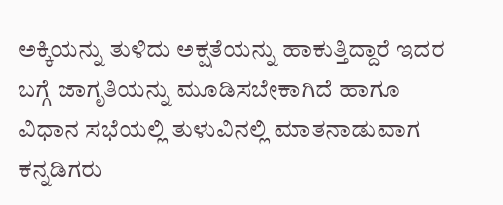ಅಕ್ಕಿಯನ್ನು ತುಳಿದು ಅಕ್ಷತೆಯನ್ನು ಹಾಕುತ್ತಿದ್ದಾರೆ ಇದರ ಬಗ್ಗೆ ಜಾಗೃತಿಯನ್ನು ಮೂಡಿಸಬೇಕಾಗಿದೆ ಹಾಗೂ ವಿಧಾನ ಸಭೆಯಲ್ಲಿ ತುಳುವಿನಲ್ಲಿ ಮಾತನಾಡುವಾಗ ಕನ್ನಡಿಗರು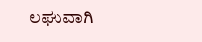ಲಘುವಾಗಿ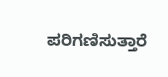ಪರಿಗಣಿಸುತ್ತಾರೆ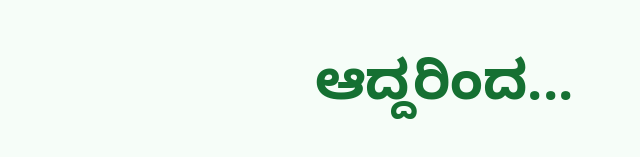ಆದ್ದರಿಂದ...